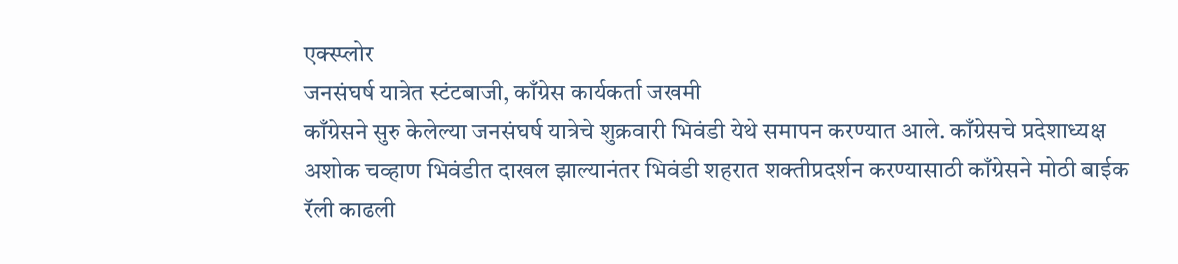एक्स्प्लोर
जनसंघर्ष यात्रेत स्टंटबाजी, काँग्रेस कार्यकर्ता जखमी
काँग्रेसने सुरु केलेल्या जनसंघर्ष यात्रेचे शुक्रवारी भिवंडी येथे समापन करण्यात आले. काँग्रेसचे प्रदेशाध्यक्ष अशोक चव्हाण भिवंडीत दाखल झाल्यानंतर भिवंडी शहरात शक्तीप्रदर्शन करण्यासाठी काँग्रेसने मोठी बाईक रॅली काढली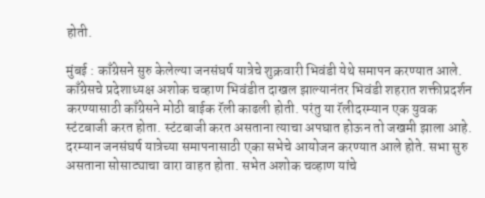होती.

मुंबई : काँग्रेसने सुरु केलेल्या जनसंघर्ष यात्रेचे शुक्रवारी भिवंडी येथे समापन करण्यात आले. काँग्रेसचे प्रदेशाध्यक्ष अशोक चव्हाण भिवंडीत दाखल झाल्यानंतर भिवंडी शहरात शक्तीप्रदर्शन करण्यासाठी काँग्रेसने मोठी बाईक रॅली काढली होती. परंतु या रॅलीदरम्यान एक युवक स्टंटबाजी करत होता. स्टंटबाजी करत असताना त्याचा अपघात होऊन तो जखमी झाला आहे. दरम्यान जनसंघर्ष यात्रेच्या समापनासाठी एका सभेचे आयोजन करण्यात आले होते. सभा सुरु असताना सोसाट्याचा वारा वाहत होता. सभेत अशोक चव्हाण यांचे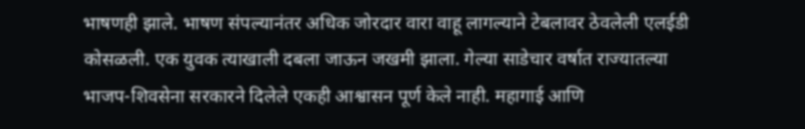भाषणही झाले. भाषण संपल्यानंतर अधिक जोरदार वारा वाहू लागल्याने टेबलावर ठेवलेली एलईडी कोसळली. एक युवक त्याखाली दबला जाऊन जखमी झाला. गेल्या साडेचार वर्षात राज्यातल्या भाजप-शिवसेना सरकारने दिलेले एकही आश्वासन पूर्ण केले नाही. महागाई आणि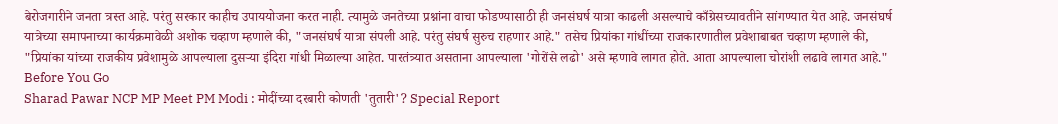बेरोजगारीने जनता त्रस्त आहे. परंतु सरकार काहीच उपाययोजना करत नाही. त्यामुळे जनतेच्या प्रश्नांना वाचा फोडण्यासाठी ही जनसंघर्ष यात्रा काढली असल्याचे काँग्रेसच्यावतीने सांगण्यात येत आहे. जनसंघर्ष यात्रेच्या समापनाच्या कार्यक्रमावेळी अशोक चव्हाण म्हणाले की, "जनसंघर्ष यात्रा संपली आहे. परंतु संघर्ष सुरुच राहणार आहे." तसेच प्रियांका गांधींच्या राजकारणातील प्रवेशाबाबत चव्हाण म्हणाले की, "प्रियांका यांच्या राजकीय प्रवेशामुळे आपल्याला दुसऱ्या इंदिरा गांधी मिळाल्या आहेत. पारतंत्र्यात असताना आपल्याला 'गोरोंसे लढो' असे म्हणावे लागत होते. आता आपल्याला चोरांशी लढावे लागत आहे."
Before You Go
Sharad Pawar NCP MP Meet PM Modi : मोदींच्या दरबारी कोणती 'तुतारी'? Special Report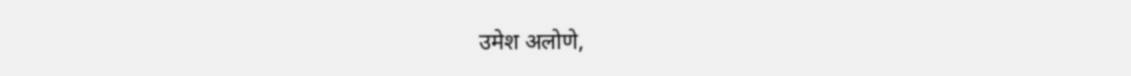उमेश अलोणे,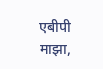एबीपी माझा,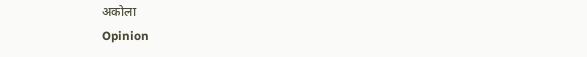अकोला
Opinion